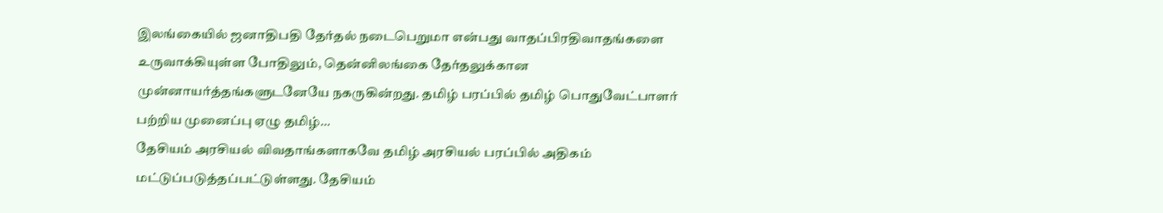இலங்கையில் ஜனாதிபதி தேர்தல் நடைபெறுமா என்பது வாதப்பிரதிவாதங்களை உருவாக்கியுள்ள போதிலும், தென்னிலங்கை தேர்தலுக்கான முன்னாயர்த்தங்களுடனேயே நகருகின்றது. தமிழ் பரப்பில் தமிழ் பொதுவேட்பாளர் பற்றிய முனைப்பு ஏழு தமிழ்…
தேசியம் அரசியல் விவதாங்களாகவே தமிழ் அரசியல் பரப்பில் அதிகம் மட்டுப்படுத்தப்பட்டுள்ளது. தேசியம்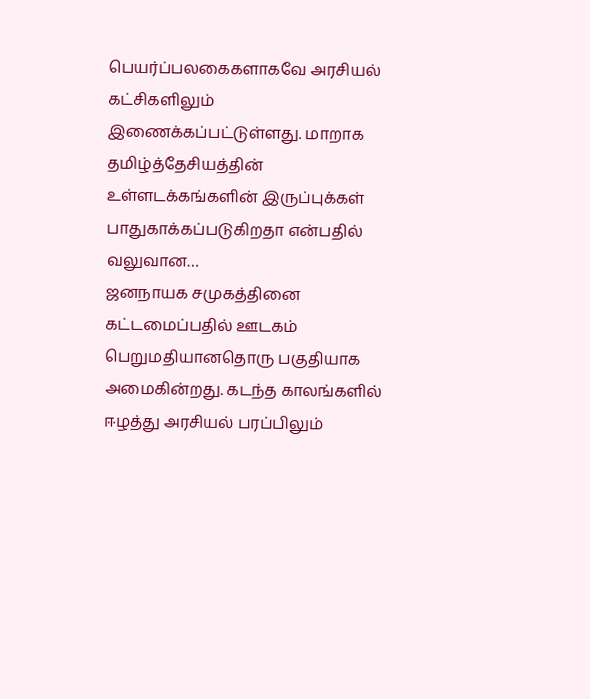பெயர்ப்பலகைகளாகவே அரசியல் கட்சிகளிலும் இணைக்கப்பட்டுள்ளது. மாறாக தமிழ்த்தேசியத்தின் உள்ளடக்கங்களின் இருப்புக்கள் பாதுகாக்கப்படுகிறதா என்பதில் வலுவான…
ஜனநாயக சமுகத்தினை கட்டமைப்பதில் ஊடகம் பெறுமதியானதொரு பகுதியாக அமைகின்றது. கடந்த காலங்களில் ஈழத்து அரசியல் பரப்பிலும்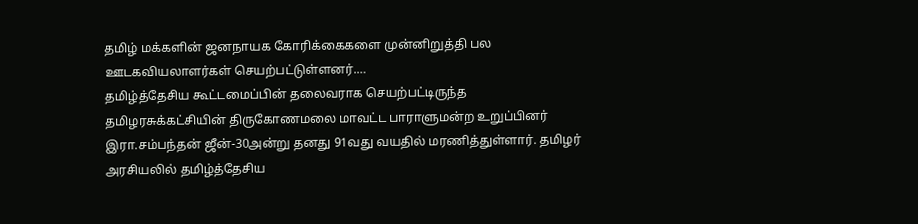தமிழ் மக்களின் ஜனநாயக கோரிக்கைகளை முன்னிறுத்தி பல ஊடகவியலாளர்கள் செயற்பட்டுள்ளனர்.…
தமிழ்த்தேசிய கூட்டமைப்பின் தலைவராக செயற்பட்டிருந்த தமிழரசுக்கட்சியின் திருகோணமலை மாவட்ட பாராளுமன்ற உறுப்பினர் இரா.சம்பந்தன் ஜீன்-30அன்று தனது 91வது வயதில் மரணித்துள்ளார். தமிழர் அரசியலில் தமிழ்த்தேசிய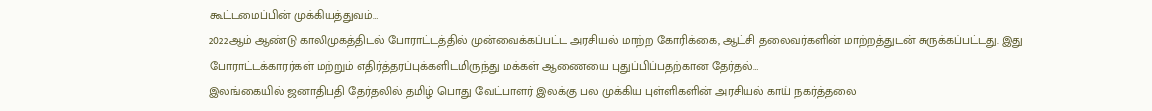கூட்டமைப்பின் முக்கியத்துவம்…
2022ஆம் ஆண்டு காலிமுகத்திடல் போராட்டத்தில் முன்வைக்கப்பட்ட அரசியல் மாற்ற கோரிக்கை, ஆட்சி தலைவர்களின் மாற்றத்துடன் சுருக்கப்பட்டது. இது போராட்டக்காரர்கள் மற்றும் எதிர்த்தரப்புக்களிடமிருந்து மக்கள் ஆணையை புதுப்பிப்பதற்கான தேர்தல்…
இலங்கையில் ஜனாதிபதி தேர்தலில் தமிழ் பொது வேட்பாளர் இலக்கு பல முக்கிய புள்ளிகளின் அரசியல் காய் நகர்த்தலை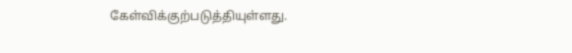கேள்விக்குற்படுத்தியுள்ளது.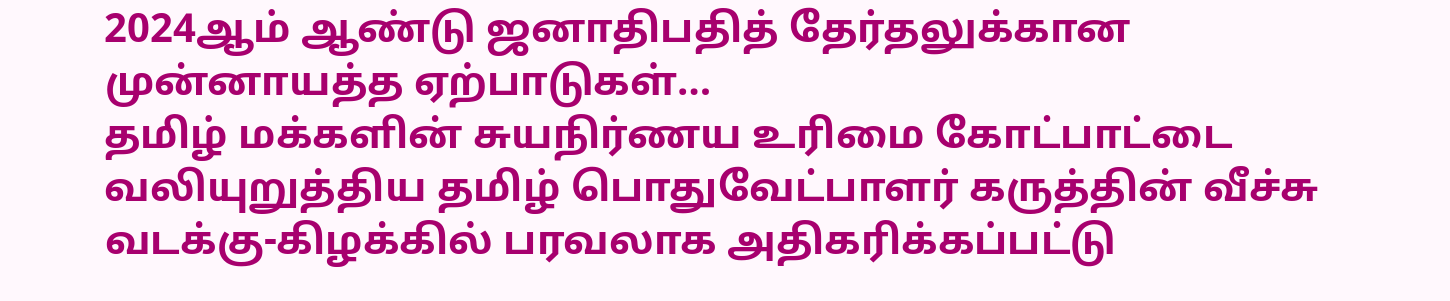2024ஆம் ஆண்டு ஜனாதிபதித் தேர்தலுக்கான முன்னாயத்த ஏற்பாடுகள்…
தமிழ் மக்களின் சுயநிர்ணய உரிமை கோட்பாட்டை வலியுறுத்திய தமிழ் பொதுவேட்பாளர் கருத்தின் வீச்சு வடக்கு-கிழக்கில் பரவலாக அதிகரிக்கப்பட்டு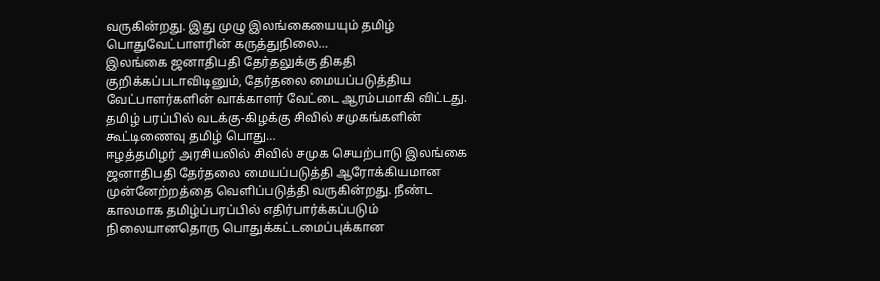வருகின்றது. இது முழு இலங்கையையும் தமிழ் பொதுவேட்பாளரின் கருத்துநிலை…
இலங்கை ஜனாதிபதி தேர்தலுக்கு திகதி குறிக்கப்படாவிடினும், தேர்தலை மையப்படுத்திய வேட்பாளர்களின் வாக்காளர் வேட்டை ஆரம்பமாகி விட்டது. தமிழ் பரப்பில் வடக்கு-கிழக்கு சிவில் சமுகங்களின் கூட்டிணைவு தமிழ் பொது…
ஈழத்தமிழர் அரசியலில் சிவில் சமுக செயற்பாடு இலங்கை ஜனாதிபதி தேர்தலை மையப்படுத்தி ஆரோக்கியமான முன்னேற்றத்தை வெளிப்படுத்தி வருகின்றது. நீண்ட காலமாக தமிழ்ப்பரப்பில் எதிர்பார்க்கப்படும் நிலையானதொரு பொதுக்கட்டமைப்புக்கான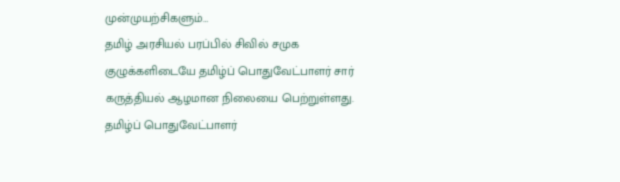முன்முயற்சிகளும்…
தமிழ் அரசியல் பரப்பில் சிவில் சமுக குழுக்களிடையே தமிழ்ப் பொதுவேட்பாளர் சார் கருத்தியல் ஆழமான நிலையை பெற்றுள்ளது. தமிழ்ப் பொதுவேட்பாளர்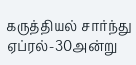கருத்தியல் சார்ந்து ஏப்ரல்-30அன்று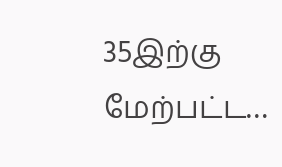35இற்கு மேற்பட்ட…